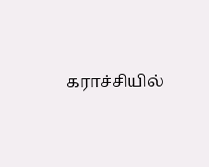கராச்சியில்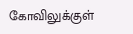கோவிலுக்குள்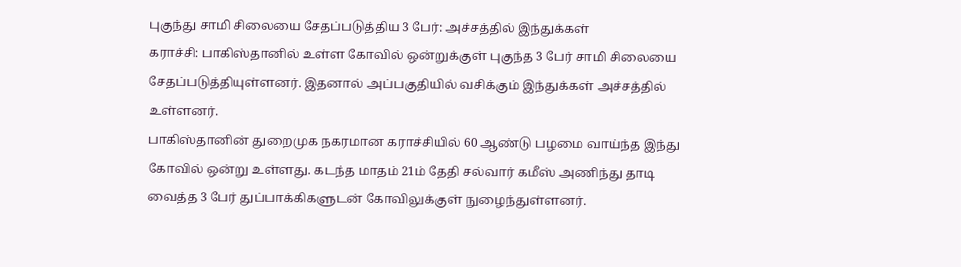புகுந்து சாமி சிலையை சேதப்படுத்திய 3 பேர்: அச்சத்தில் இந்துக்கள்
கராச்சி: பாகிஸ்தானில் உள்ள கோவில் ஒன்றுக்குள் புகுந்த 3 பேர் சாமி சிலையை சேதப்படுத்தியுள்ளனர். இதனால் அப்பகுதியில் வசிக்கும் இந்துக்கள் அச்சத்தில் உள்ளனர்.
பாகிஸ்தானின் துறைமுக நகரமான கராச்சியில் 60 ஆண்டு பழமை வாய்ந்த இந்து கோவில் ஒன்று உள்ளது. கடந்த மாதம் 21ம் தேதி சல்வார் கமீஸ் அணிந்து தாடி வைத்த 3 பேர் துப்பாக்கிகளுடன் கோவிலுக்குள் நுழைந்துள்ளனர்.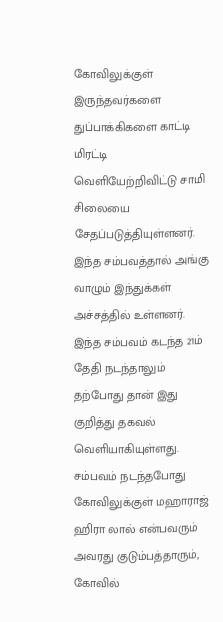கோவிலுக்குள் இருந்தவர்களை துப்பாக்கிகளை காட்டி மிரட்டி வெளியேற்றிவிட்டு சாமி சிலையை சேதப்படுத்தியுள்ளனர். இந்த சம்பவத்தால் அங்கு வாழும் இந்துக்கள் அச்சத்தில் உள்ளனர். இந்த சம்பவம் கடந்த 21ம் தேதி நடந்தாலும் தற்போது தான் இது குறித்து தகவல் வெளியாகியுள்ளது.
சம்பவம் நடந்தபோது கோவிலுக்குள் மஹாராஜ் ஹிரா லால் என்பவரும் அவரது குடும்பத்தாரும், கோவில்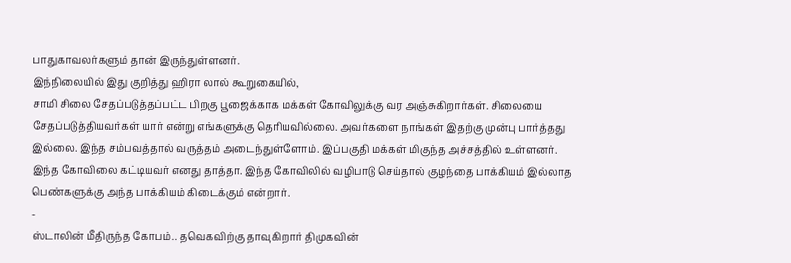பாதுகாவலர்களும் தான் இருந்துள்ளனர்.
இந்நிலையில் இது குறித்து ஹிரா லால் கூறுகையில்,
சாமி சிலை சேதப்படுத்தப்பட்ட பிறகு பூஜைக்காக மக்கள் கோவிலுக்கு வர அஞ்சுகிறார்கள். சிலையை சேதப்படுத்தியவர்கள் யார் என்று எங்களுக்கு தெரியவில்லை. அவர்களை நாங்கள் இதற்கு முன்பு பார்த்தது இல்லை. இந்த சம்பவத்தால் வருத்தம் அடைந்துள்ளோம். இப்பகுதி மக்கள் மிகுந்த அச்சத்தில் உள்ளனர்.
இந்த கோவிலை கட்டியவர் எனது தாத்தா. இந்த கோவிலில் வழிபாடு செய்தால் குழந்தை பாக்கியம் இல்லாத பெண்களுக்கு அந்த பாக்கியம் கிடைக்கும் என்றார்.
-
ஸ்டாலின் மீதிருந்த கோபம்.. தவெகவிற்கு தாவுகிறார் திமுகவின்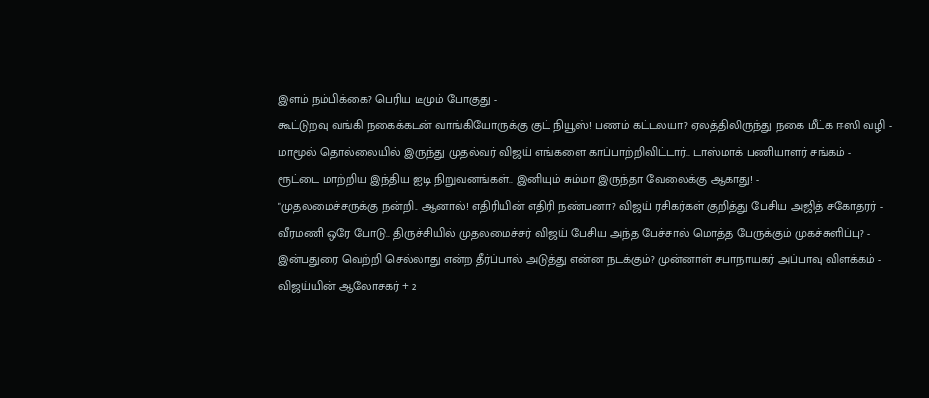இளம் நம்பிக்கை? பெரிய டீமும் போகுது -
கூட்டுறவு வங்கி நகைக்கடன் வாங்கியோருக்கு குட் நியூஸ்! பணம் கட்டலயா? ஏலத்திலிருந்து நகை மீட்க ஈஸி வழி -
மாமூல் தொல்லையில் இருந்து முதல்வர் விஜய் எங்களை காப்பாற்றிவிட்டார்.. டாஸ்மாக் பணியாளர் சங்கம் -
ரூட்டை மாற்றிய இந்திய ஐடி நிறுவனங்கள்.. இனியும் சும்மா இருந்தா வேலைக்கு ஆகாது! -
"முதலமைச்சருக்கு நன்றி.. ஆனால்! எதிரியின் எதிரி நண்பனா? விஜய் ரசிகர்கள் குறித்து பேசிய அஜித் சகோதரர் -
வீரமணி ஒரே போடு.. திருச்சியில் முதலமைச்சர் விஜய் பேசிய அந்த பேச்சால் மொத்த பேருக்கும் முகச்சுளிப்பு? -
இன்பதுரை வெற்றி செல்லாது என்ற தீர்ப்பால் அடுத்து என்ன நடக்கும்? முன்னாள் சபாநாயகர் அப்பாவு விளக்கம் -
விஜய்யின் ஆலோசகர் + 2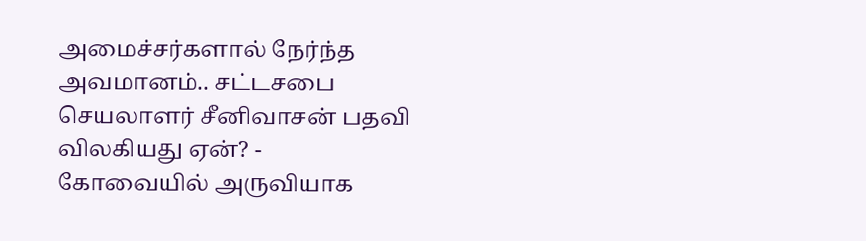அமைச்சர்களால் நேர்ந்த அவமானம்.. சட்டசபை செயலாளர் சீனிவாசன் பதவி விலகியது ஏன்? -
கோவையில் அருவியாக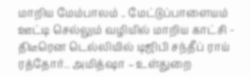மாறிய மேம்பாலம் .. மேட்டுப்பாளையம் ஊட்டி செல்லும் வழியில் மாறிய காட்சி -
திடீரென டெல்லியில் டிஜிபி சந்தீப் ராய் ரத்தோர்.. அமித்ஷா – உள்துறை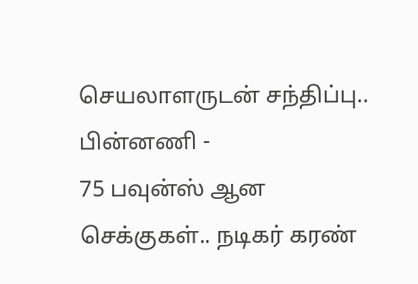செயலாளருடன் சந்திப்பு.. பின்னணி -
75 பவுன்ஸ் ஆன செக்குகள்.. நடிகர் கரண்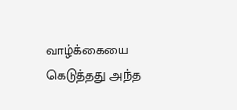வாழ்க்கையை கெடுத்தது அந்த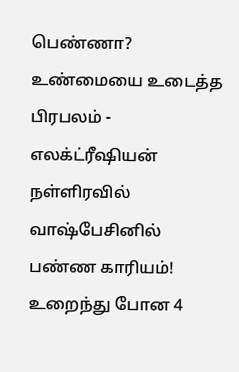பெண்ணா? உண்மையை உடைத்த பிரபலம் -
எலக்ட்ரீஷியன் நள்ளிரவில் வாஷ்பேசினில் பண்ண காரியம்! உறைந்து போன 4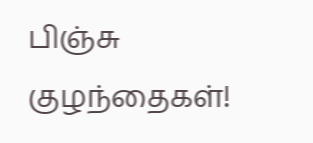பிஞ்சு குழந்தைகள்!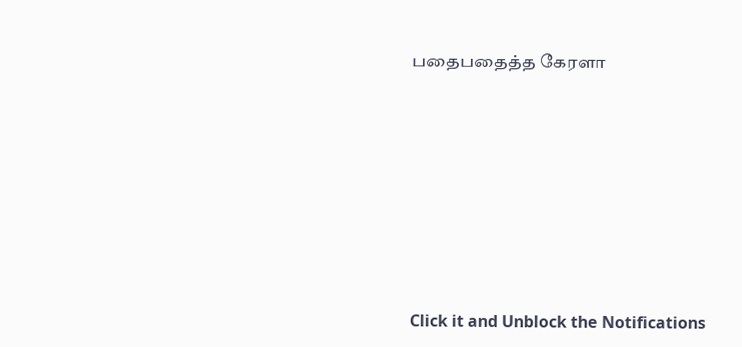பதைபதைத்த கேரளா












Click it and Unblock the Notifications